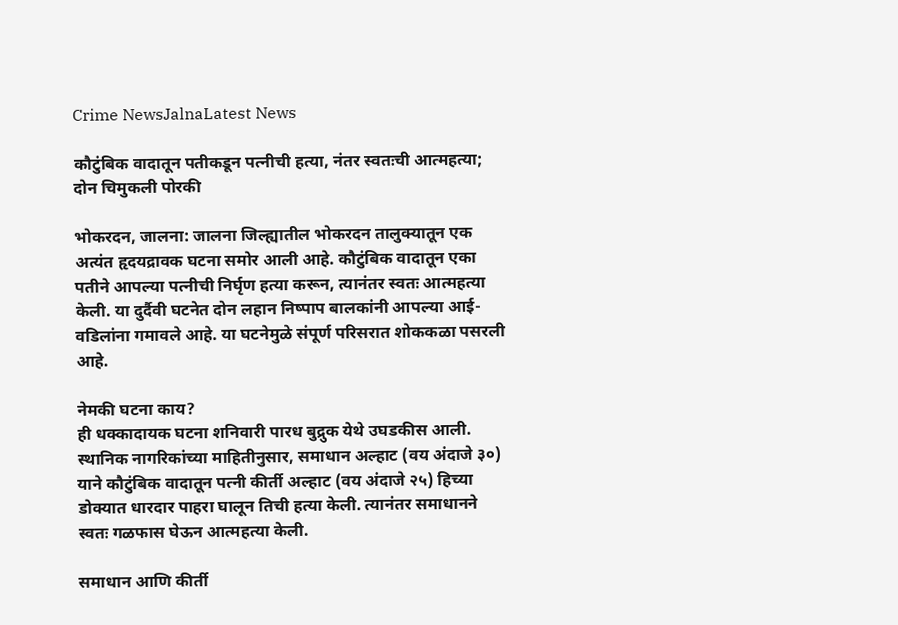Crime NewsJalnaLatest News

कौटुंबिक वादातून पतीकडून पत्नीची हत्या, नंतर स्वतःची आत्महत्या; दोन चिमुकली पोरकी

भोकरदन, जालना: जालना जिल्ह्यातील भोकरदन तालुक्यातून एक अत्यंत हृदयद्रावक घटना समोर आली आहे. कौटुंबिक वादातून एका पतीने आपल्या पत्नीची निर्घृण हत्या करून, त्यानंतर स्वतः आत्महत्या केली. या दुर्दैवी घटनेत दोन लहान निष्पाप बालकांनी आपल्या आई-वडिलांना गमावले आहे. या घटनेमुळे संपूर्ण परिसरात शोककळा पसरली आहे.

नेमकी घटना काय?
ही धक्कादायक घटना शनिवारी पारध बुद्रुक येथे उघडकीस आली. स्थानिक नागरिकांच्या माहितीनुसार, समाधान अल्हाट (वय अंदाजे ३०) याने कौटुंबिक वादातून पत्नी कीर्ती अल्हाट (वय अंदाजे २५) हिच्या डोक्यात धारदार पाहरा घालून तिची हत्या केली. त्यानंतर समाधानने स्वतः गळफास घेऊन आत्महत्या केली.

समाधान आणि कीर्ती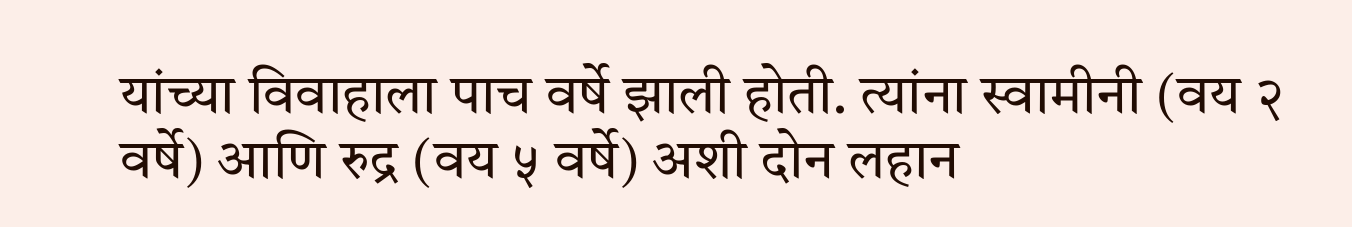यांच्या विवाहाला पाच वर्षे झाली होती. त्यांना स्वामीनी (वय २ वर्षे) आणि रुद्र (वय ५ वर्षे) अशी दोन लहान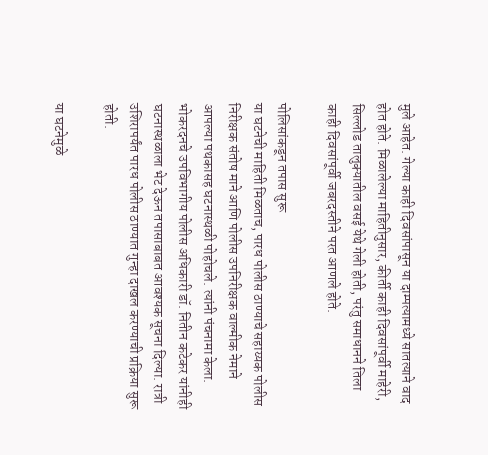मुले आहेत. गेल्या काही दिवसांपासून या दाम्पत्यामध्ये सातत्याने वाद होत होते. मिळालेल्या माहितीनुसार, कीर्ती काही दिवसांपूर्वी माहेरी, सिल्लोड तालुक्यातील वसई येथे गेली होती, परंतु समाधानने तिला काही दिवसांपूर्वी जबरदस्तीने परत आणले होते.

पोलिसांकडून तपास सुरू
या घटनेची माहिती मिळताच, पारध पोलीस ठाण्याचे सहाय्यक पोलीस निरीक्षक संतोष माने आणि पोलीस उपनिरीक्षक वाल्मीक नेमाने आपल्या पथकासह घटनास्थळी पोहोचले. त्यांनी पंचनामा केला. भोकरदनचे उपविभागीय पोलीस अधिकारी डॉ. नितीन कटेकर यांनीही घटनास्थळाला भेट देऊन तपासाबाबत आवश्यक सूचना दिल्या. रात्री उशिरापर्यंत पारध पोलीस ठाण्यात गुन्हा दाखल करण्याची प्रक्रिया सुरू होती.

या घटनेमुळे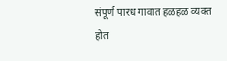संपूर्ण पारध गावात हळहळ व्यक्त होत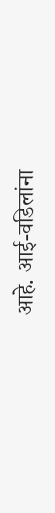आहे. आई-वडिलांना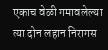एकाच वेळी गमावलेल्या त्या दोन लहान निरागस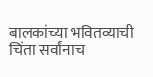बालकांच्या भवितव्याची चिंता सर्वांनाच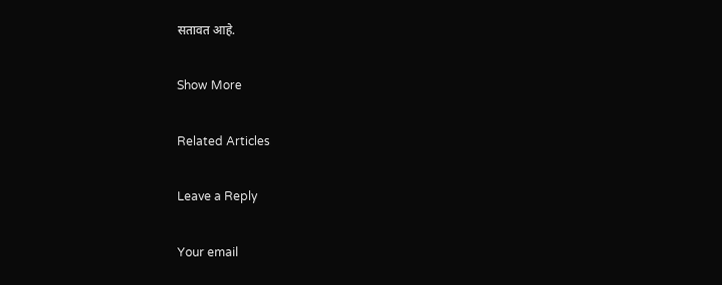सतावत आहे.

Show More

Related Articles

Leave a Reply

Your email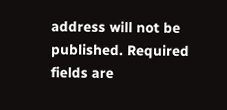address will not be published. Required fields are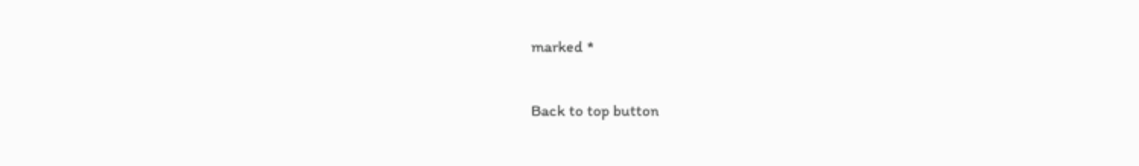marked *

Back to top button